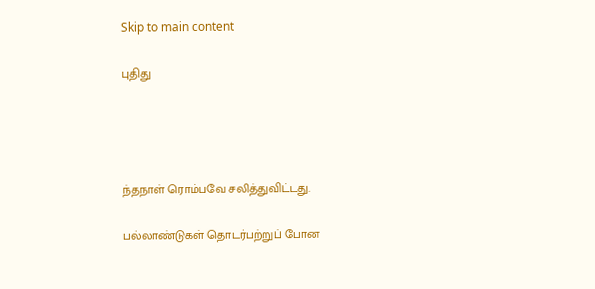Skip to main content

புதிது




ந்தநாள் ரொம்பவே சலித்துவிட்டது.

பல்லாண்டுகள் தொடர்பற்றுப் போன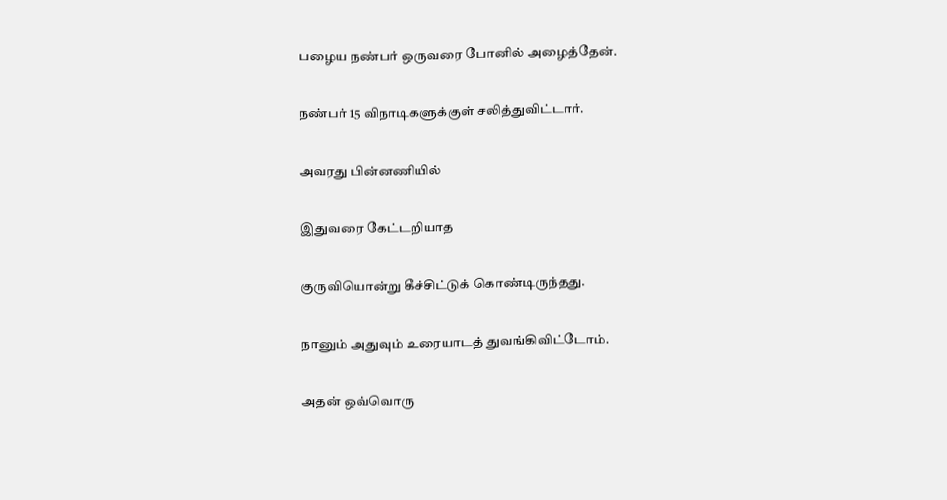பழைய நண்பர் ஒருவரை போனில் அழைத்தேன்.

நண்பர் 15 விநாடிகளுக்குள் சலித்துவிட்டார்.

அவரது பின்னணியில்

இதுவரை கேட்டறியாத

குருவியொன்று கீச்சிட்டுக் கொண்டிருந்தது.

நானும் அதுவும் உரையாடத் துவங்கிவிட்டோம்.

அதன் ஒவ்வொரு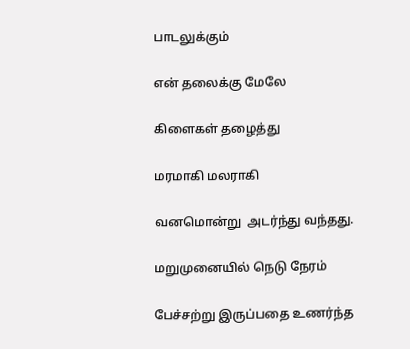பாடலுக்கும்

என் தலைக்கு மேலே

கிளைகள் தழைத்து

மரமாகி மலராகி

வனமொன்று  அடர்ந்து வந்தது.

மறுமுனையில் நெடு நேரம்

பேச்சற்று இருப்பதை உணர்ந்த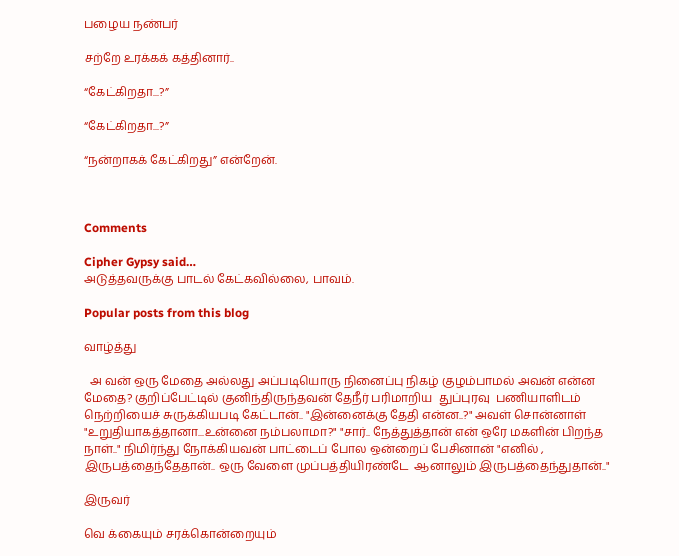பழைய நண்பர்

சற்றே உரக்கக் கத்தினார்..

“கேட்கிறதா...?”

“கேட்கிறதா...?”

“நன்றாகக் கேட்கிறது” என்றேன்.



Comments

Cipher Gypsy said…
அடுத்தவருக்கு பாடல் கேட்கவில்லை, பாவம்.

Popular posts from this blog

வாழ்த்து

  அ வன் ஒரு மேதை அல்லது அப்படியொரு நினைப்பு நிகழ் குழம்பாமல் அவன் என்ன மேதை? குறிப்பேட்டில் குனிந்திருந்தவன் தேநீர் பரிமாறிய  துப்புரவு  பணியாளிடம்  நெற்றியைச் சுருக்கியபடி கேட்டான்.. "இன்னைக்கு தேதி என்ன..?" அவள் சொன்னாள் "உறுதியாகத்தானா...உன்னை நம்பலாமா?" "சார்.. நேத்துத்தான் என் ஒரே மகளின் பிறந்த நாள்.." நிமிர்ந்து நோக்கியவன் பாட்டைப் போல ஒன்றைப் பேசினான் "எனில் , இருபத்தைந்தேதான்.. ஒரு வேளை முப்பத்தியிரண்டே  ஆனாலும் இருபத்தைந்துதான்.."

இருவர்

வெ க்கையும் சரக்கொன்றையும்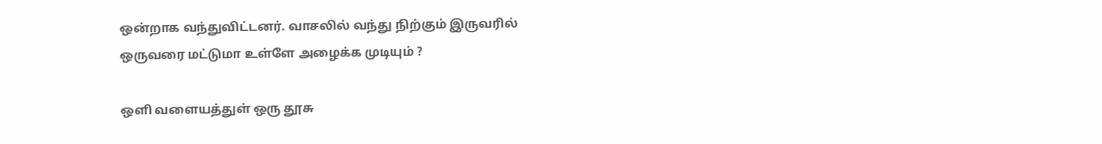ஒன்றாக வந்துவிட்டனர். வாசலில் வந்து நிற்கும் இருவரில் ஒருவரை மட்டுமா உள்ளே அழைக்க முடியும் ?

ஒளி வளையத்துள் ஒரு தூசு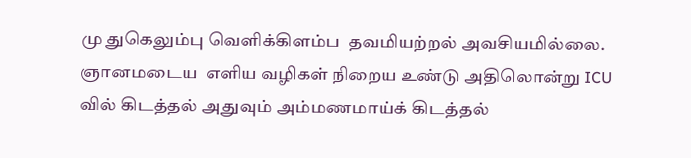மு துகெலும்பு வெளிக்கிளம்ப  தவமியற்றல் அவசியமில்லை. ஞானமடைய  எளிய வழிகள் நிறைய உண்டு அதிலொன்று ICU வில் கிடத்தல் அதுவும் அம்மணமாய்க் கிடத்தல்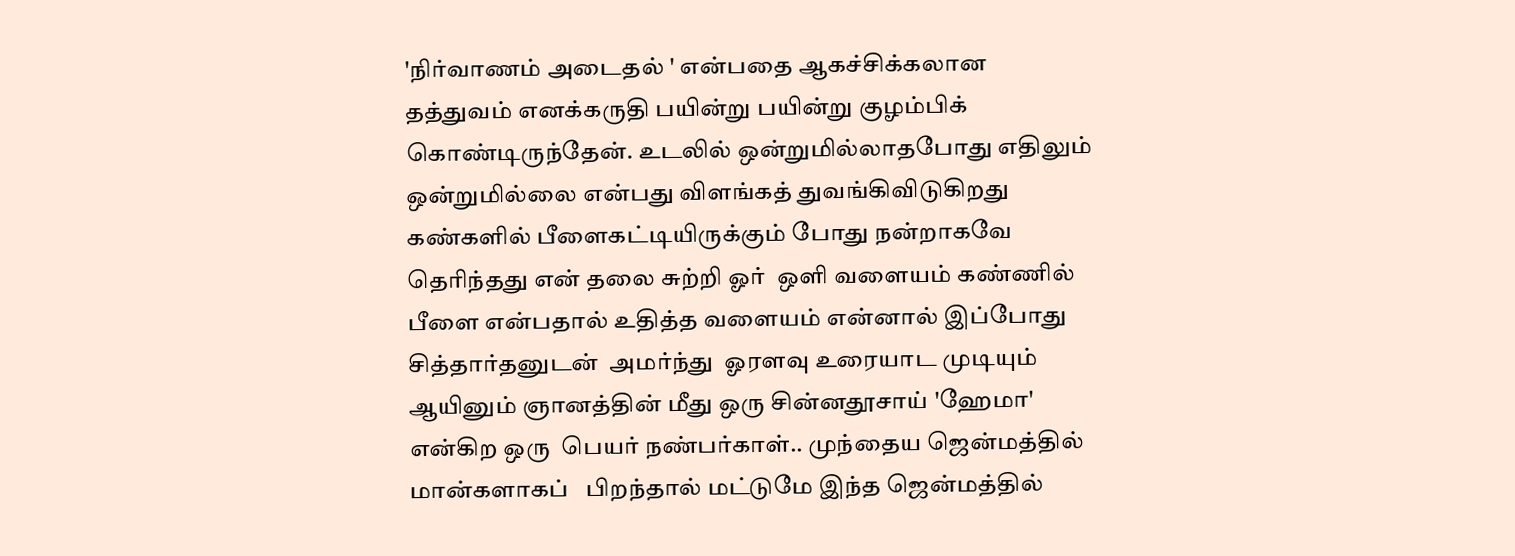'நிர்வாணம் அடைதல் ' என்பதை ஆகச்சிக்கலான தத்துவம் எனக்கருதி பயின்று பயின்று குழம்பிக் கொண்டிருந்தேன். உடலில் ஒன்றுமில்லாதபோது எதிலும் ஒன்றுமில்லை என்பது விளங்கத் துவங்கிவிடுகிறது கண்களில் பீளைகட்டியிருக்கும் போது நன்றாகவே தெரிந்தது என் தலை சுற்றி ஓர்  ஒளி வளையம் கண்ணில் பீளை என்பதால் உதித்த வளையம் என்னால் இப்போது சித்தார்தனுடன்  அமர்ந்து  ஓரளவு உரையாட முடியும் ஆயினும் ஞானத்தின் மீது ஒரு சின்னதூசாய் 'ஹேமா' என்கிற ஒரு  பெயர் நண்பர்காள்.. முந்தைய ஜென்மத்தில் மான்களாகப்   பிறந்தால் மட்டுமே இந்த ஜென்மத்தில்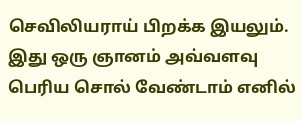செவிலியராய் பிறக்க இயலும். இது ஒரு ஞானம் அவ்வளவு பெரிய சொல் வேண்டாம் எனில்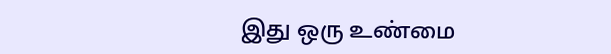இது ஒரு உண்மை